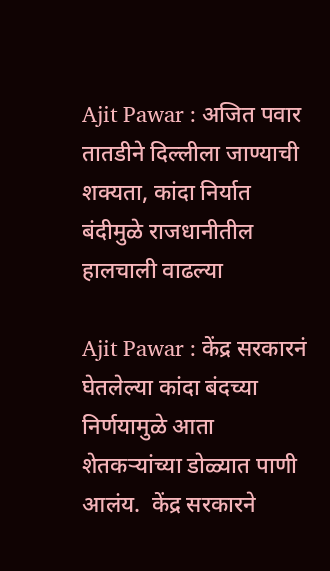Ajit Pawar : अजित पवार तातडीने दिल्लीला जाण्याची शक्यता, कांदा निर्यात बंदीमुळे राजधानीतील हालचाली वाढल्या

Ajit Pawar : केंद्र सरकारनं घेतलेल्या कांदा बंदच्या निर्णयामुळे आता शेतकऱ्यांच्या डोळ्यात पाणी आलंय.  केंद्र सरकारने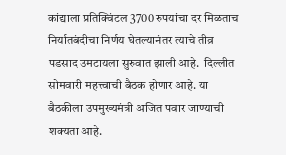कांद्याला प्रतिक्विंटल 3700 रुपयांचा दर मिळताच निर्यातबंदीचा निर्णय घेतल्यानंतर त्याचे तीव्र पडसाद उमटायला सुरुवात झाली आहे.  दिल्लीत सोमवारी महत्त्वाची बैठक होणार आहे. या बैठकीला उपमुख्यमंत्री अजित पवार जाण्याची शक्यता आहे.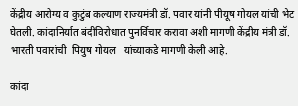केंद्रीय आरोग्य व कुटुंब कल्याण राज्यमंत्री डॉ. पवार यांनी पीयूष गोयल यांची भेट घेतली. कांदानिर्यात बंदीविरोधात पुनर्विचार करावा अशी मागणी केंद्रीय मंत्री डॉ. भारती पवारांची  पियुष गोयल   यांच्याकडे मागणी केली आहे.

कांदा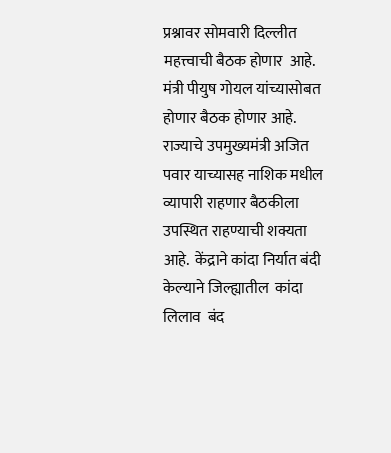प्रश्नावर सोमवारी दिल्लीत महत्त्वाची बैठक होणार  आहे.  मंत्री पीयुष गोयल यांच्यासोबत होणार बैठक होणार आहे. राज्याचे उपमुख्यमंत्री अजित पवार याच्यासह नाशिक मधील व्यापारी राहणार बैठकीला उपस्थित राहण्याची शक्यता आहे.  केंद्राने कांदा निर्यात बंदी केल्याने जिल्ह्यातील  कांदा लिलाव  बंद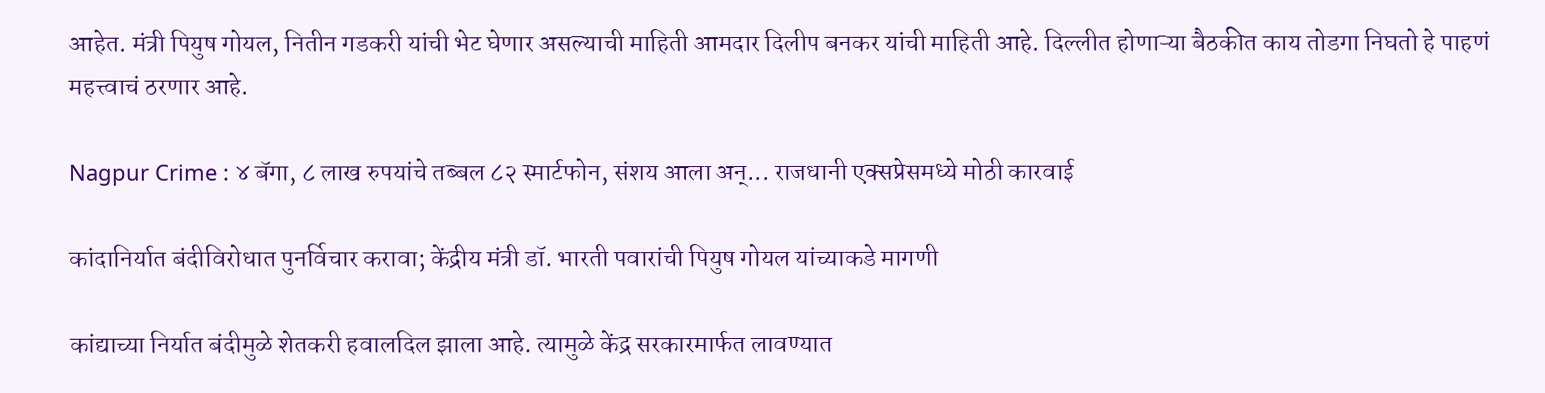आहेत. मंत्री पियुष गोयल, नितीन गडकरी यांची भेट घेणार असल्याची माहिती आमदार दिलीप बनकर यांची माहिती आहे. दिल्लीत होणाऱ्या बैठकीत काय तोडगा निघतो हे पाहणं महत्त्वाचं ठरणार आहे.

Nagpur Crime : ४ बॅगा, ८ लाख रुपयांचे तब्बल ८२ स्मार्टफोन, संशय आला अन्... राजधानी एक्सप्रेसमध्ये मोठी कारवाई

कांदानिर्यात बंदीविरोधात पुनर्विचार करावा; केंद्रीय मंत्री डॉ. भारती पवारांची पियुष गोयल यांच्याकडे मागणी

कांद्याच्या निर्यात बंदीमुळे शेतकरी हवालदिल झाला आहे. त्यामुळे केंद्र सरकारमार्फत लावण्यात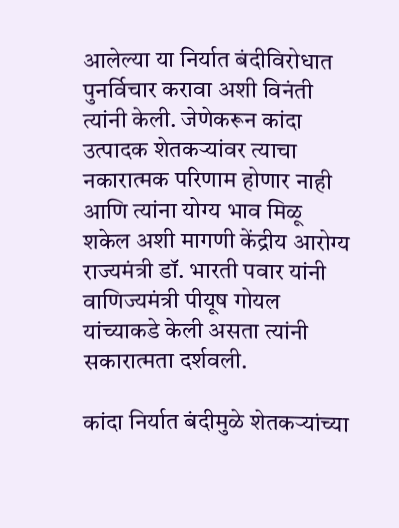आलेल्या या निर्यात बंदीविरोधात पुनर्विचार करावा अशी विनंती त्यांनी केली. जेणेकरून कांदा उत्पादक शेतकऱ्यांवर त्याचा नकारात्मक परिणाम होणार नाही आणि त्यांना योग्य भाव मिळू शकेल अशी मागणी केंद्रीय आरोग्य राज्यमंत्री डॉ. भारती पवार यांनी वाणिज्यमंत्री पीयूष गोयल यांच्याकडे केली असता त्यांनी सकारात्मता दर्शवली.

कांदा निर्यात बंदीमुळे शेतकऱ्यांच्या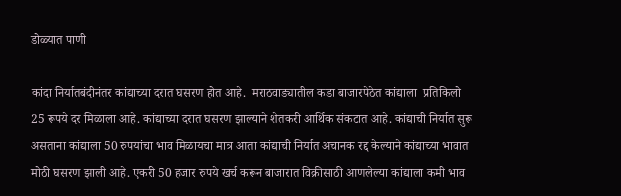डोळ्यात पाणी

कांदा निर्यातबंदीनंतर कांद्याच्या दरात घसरण होत आहे.  मराठवाड्यातील कडा बाजारपेठेत कांद्याला  प्रतिकिलो 25 रूपये दर मिळाला आहे. कांद्याच्या दरात घसरण झाल्याने शेतकरी आर्थिक संकटात आहे. कांद्याची निर्यात सुरू असताना कांद्याला 50 रुपयांचा भाव मिळायचा मात्र आता कांद्याची निर्यात अचानक रद्द केल्याने कांद्याच्या भावात मोठी घसरण झाली आहे. एकरी 50 हजार रुपये खर्च करून बाजारात विक्रीसाठी आणलेल्या कांद्याला कमी भाव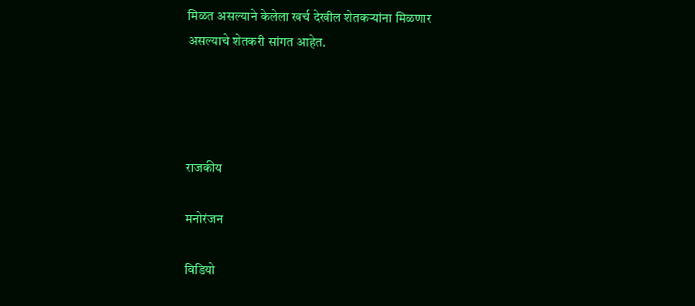मिळत असल्याने केलेला खर्च देखील शेतकऱ्यांना मिळणार असल्याचे शेतकरी सांगत आहेत.




राजकीय

मनोरंजन

विडियो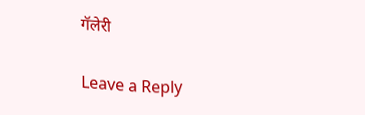गॅलेरी

Leave a Reply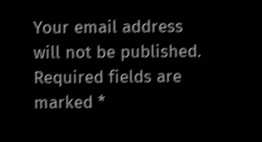Your email address will not be published. Required fields are marked *